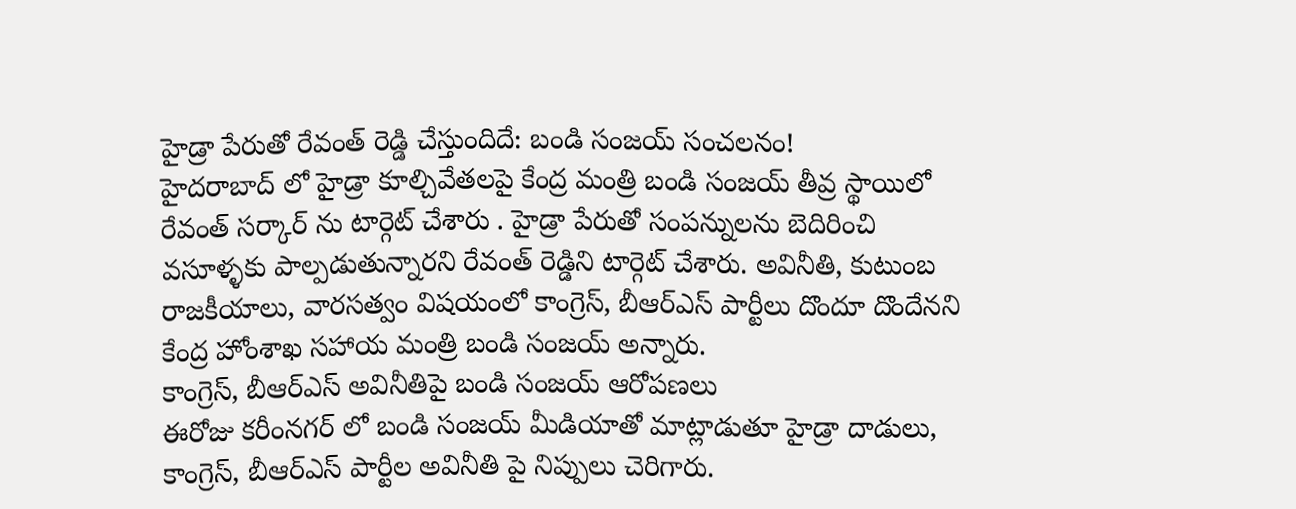హైడ్రా పేరుతో రేవంత్ రెడ్డి చేస్తుందిదే: బండి సంజయ్ సంచలనం!
హైదరాబాద్ లో హైడ్రా కూల్చివేతలపై కేంద్ర మంత్రి బండి సంజయ్ తీవ్ర స్థాయిలో రేవంత్ సర్కార్ ను టార్గెట్ చేశారు . హైడ్రా పేరుతో సంపన్నులను బెదిరించి వసూళ్ళకు పాల్పడుతున్నారని రేవంత్ రెడ్డిని టార్గెట్ చేశారు. అవినీతి, కుటుంబ రాజకీయాలు, వారసత్వం విషయంలో కాంగ్రెస్, బీఆర్ఎస్ పార్టీలు దొందూ దొందేనని కేంద్ర హోంశాఖ సహాయ మంత్రి బండి సంజయ్ అన్నారు.
కాంగ్రెస్, బీఆర్ఎస్ అవినీతిపై బండి సంజయ్ ఆరోపణలు
ఈరోజు కరీంనగర్ లో బండి సంజయ్ మీడియాతో మాట్లాడుతూ హైడ్రా దాడులు, కాంగ్రెస్, బీఆర్ఎస్ పార్టీల అవినీతి పై నిప్పులు చెరిగారు.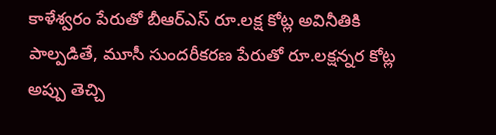కాళేశ్వరం పేరుతో బీఆర్ఎస్ రూ.లక్ష కోట్ల అవినీతికి పాల్పడితే, మూసీ సుందరీకరణ పేరుతో రూ.లక్షన్నర కోట్ల అప్పు తెచ్చి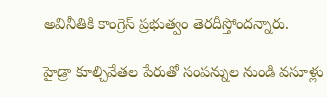అవినీతికి కాంగ్రెస్ ప్రభుత్వం తెరదీస్తోందన్నారు.

హైడ్రా కూల్చివేతల పేరుతో సంపన్నుల నుండి వసూళ్లు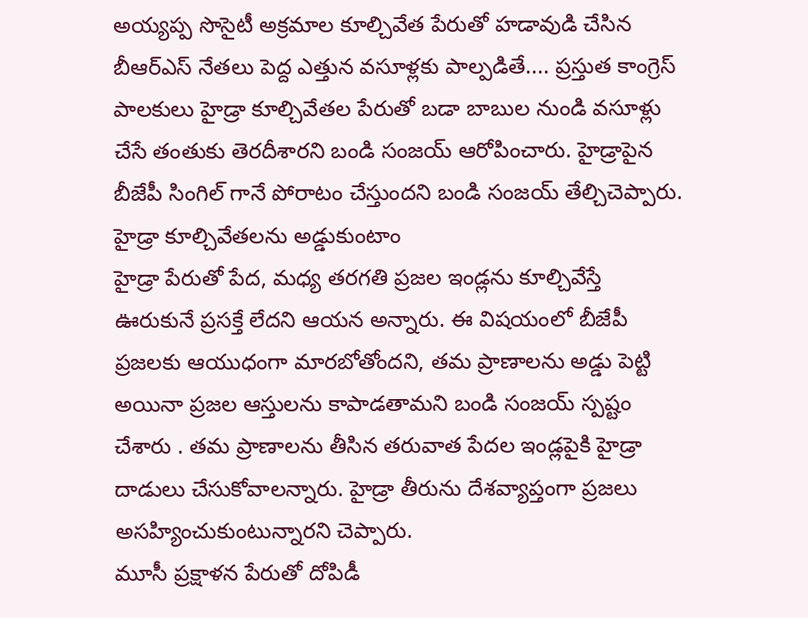అయ్యప్ప సొసైటీ అక్రమాల కూల్చివేత పేరుతో హడావుడి చేసిన బీఆర్ఎస్ నేతలు పెద్ద ఎత్తున వసూళ్లకు పాల్పడితే.... ప్రస్తుత కాంగ్రెస్ పాలకులు హైడ్రా కూల్చివేతల పేరుతో బడా బాబుల నుండి వసూళ్లు చేసే తంతుకు తెరదీశారని బండి సంజయ్ ఆరోపించారు. హైడ్రాపైన బీజేపీ సింగిల్ గానే పోరాటం చేస్తుందని బండి సంజయ్ తేల్చిచెప్పారు.
హైడ్రా కూల్చివేతలను అడ్డుకుంటాం
హైడ్రా పేరుతో పేద, మధ్య తరగతి ప్రజల ఇండ్లను కూల్చివేస్తే ఊరుకునే ప్రసక్తే లేదని ఆయన అన్నారు. ఈ విషయంలో బీజేపీ ప్రజలకు ఆయుధంగా మారబోతోందని, తమ ప్రాణాలను అడ్డు పెట్టి అయినా ప్రజల ఆస్తులను కాపాడతామని బండి సంజయ్ స్పష్టం చేశారు . తమ ప్రాణాలను తీసిన తరువాత పేదల ఇండ్లపైకి హైడ్రా దాడులు చేసుకోవాలన్నారు. హైడ్రా తీరును దేశవ్యాప్తంగా ప్రజలు అసహ్యించుకుంటున్నారని చెప్పారు.
మూసీ ప్రక్షాళన పేరుతో దోపిడీ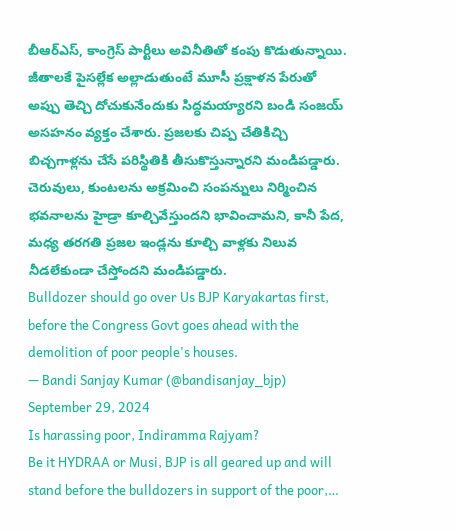బీఆర్ఎస్, కాంగ్రెస్ పార్టీలు అవినీతితో కంపు కొడుతున్నాయి. జీతాలకే పైసల్లేక అల్లాడుతుంటే మూసీ ప్రక్షాళన పేరుతో అప్పు తెచ్చి దోచుకునేందుకు సిద్ధమయ్యారని బండి సంజయ్ అసహనం వ్యక్తం చేశారు. ప్రజలకు చిప్ప చేతికిచ్చి బిచ్చగాళ్లను చేసే పరిస్థితికి తీసుకొస్తున్నారని మండిపడ్డారు. చెరువులు, కుంటలను అక్రమించి సంపన్నులు నిర్మించిన భవనాలను హైడ్రా కూల్చివేస్తుందని భావించామని, కానీ పేద, మధ్య తరగతి ప్రజల ఇండ్లను కూల్చి వాళ్లకు నిలువ నీడలేకుండా చేస్తోందని మండిపడ్డారు.
Bulldozer should go over Us BJP Karyakartas first, before the Congress Govt goes ahead with the demolition of poor people's houses.
— Bandi Sanjay Kumar (@bandisanjay_bjp) September 29, 2024
Is harassing poor, Indiramma Rajyam?
Be it HYDRAA or Musi, BJP is all geared up and will stand before the bulldozers in support of the poor,…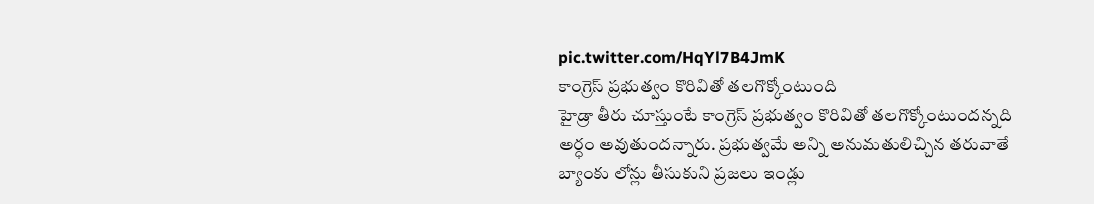pic.twitter.com/HqYl7B4JmK
కాంగ్రెస్ ప్రభుత్వం కొరివితో తలగొక్కోంటుంది
హైడ్రా తీరు చూస్తుంటే కాంగ్రెస్ ప్రభుత్వం కొరివితో తలగొక్కోంటుందన్నది అర్ధం అవుతుందన్నారు. ప్రభుత్వమే అన్ని అనుమతులిచ్చిన తరువాతే బ్యాంకు లోన్లు తీసుకుని ప్రజలు ఇండ్లు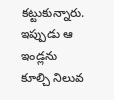కట్టుకున్నారు. ఇప్పుడు ఆ ఇండ్లను కూల్చి నిలువ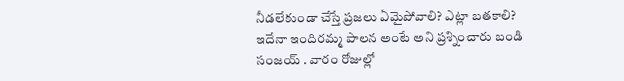నీడలేకుండా చేస్తే ప్రజలు ఏమైపోవాలి? ఎట్లా బతకాలి? ఇదేనా ఇందిరమ్మ పాలన అంటే అని ప్రశ్నించారు బండి సంజయ్ . వారం రోజుల్లో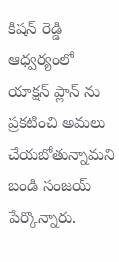కిషన్ రెడ్డి ఆధ్వర్యంలో యాక్షన్ ప్లాన్ ను ప్రకటించి అమలు చేయబోతున్నామని బండి సంజయ్ పేర్కొన్నారు.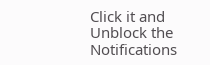Click it and Unblock the Notifications